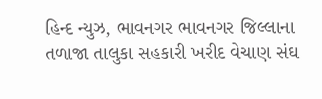હિન્દ ન્યુઝ, ભાવનગર ભાવનગર જિલ્લાના તળાજા તાલુકા સહકારી ખરીદ વેચાણ સંઘ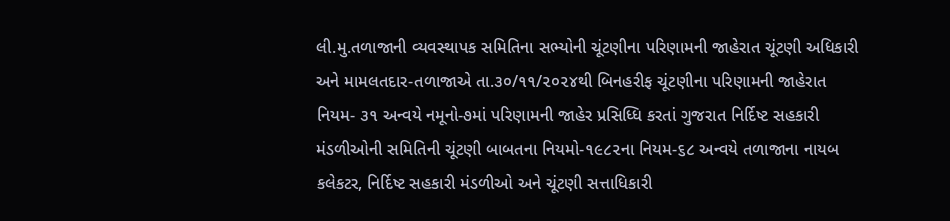લી.મુ.તળાજાની વ્યવસ્થાપક સમિતિના સભ્યોની ચૂંટણીના પરિણામની જાહેરાત ચૂંટણી અધિકારી અને મામલતદાર-તળાજાએ તા.૩૦/૧૧/૨૦૨૪થી બિનહરીફ ચૂંટણીના પરિણામની જાહેરાત નિયમ- ૩૧ અન્વયે નમૂનો-૭માં પરિણામની જાહેર પ્રસિધ્ધિ કરતાં ગુજરાત નિર્દિષ્ટ સહકારી મંડળીઓની સમિતિની ચૂંટણી બાબતના નિયમો-૧૯૮૨ના નિયમ-૬૮ અન્વયે તળાજાના નાયબ કલેકટર, નિર્દિષ્ટ સહકારી મંડળીઓ અને ચૂંટણી સત્તાધિકારી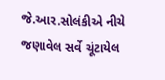જે.આર.સોલંકીએ નીચે જણાવેલ સર્વે ચૂંટાયેલ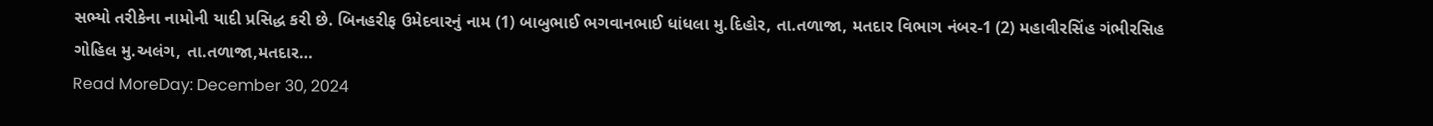સભ્યો તરીકેના નામોની યાદી પ્રસિદ્ધ કરી છે. બિનહરીફ ઉમેદવારનું નામ (1) બાબુભાઈ ભગવાનભાઈ ધાંધલા મુ.દિહોર, તા.તળાજા, મતદાર વિભાગ નંબર-1 (2) મહાવીરસિંહ ગંભીરસિહ ગોહિલ મુ.અલંગ, તા.તળાજા,મતદાર…
Read MoreDay: December 30, 2024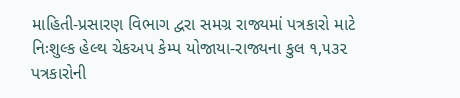માહિતી-પ્રસારણ વિભાગ દ્વરા સમગ્ર રાજ્યમાં પત્રકારો માટે નિઃશુલ્ક હેલ્થ ચેકઅપ કેમ્પ યોજાયા-રાજ્યના કુલ ૧,૫૩૨ પત્રકારોની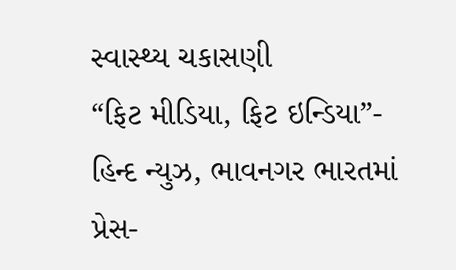સ્વાસ્થ્ય ચકાસણી
“ફિટ મીડિયા, ફિટ ઇન્ડિયા”- હિન્દ ન્યુઝ, ભાવનગર ભારતમાં પ્રેસ-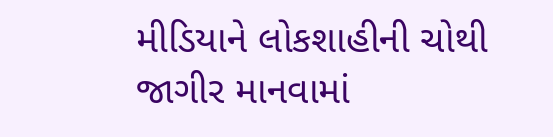મીડિયાને લોકશાહીની ચોથી જાગીર માનવામાં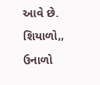આવે છે. શિયાળો,, ઉનાળો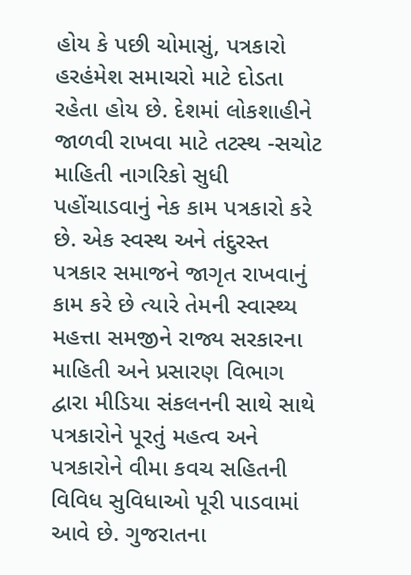હોય કે પછી ચોમાસું, પત્રકારો હરહંમેશ સમાચરો માટે દોડતા રહેતા હોય છે. દેશમાં લોકશાહીને જાળવી રાખવા માટે તટસ્થ -સચોટ માહિતી નાગરિકો સુધી પહોંચાડવાનું નેક કામ પત્રકારો કરે છે. એક સ્વસ્થ અને તંદુરસ્ત પત્રકાર સમાજને જાગૃત રાખવાનું કામ કરે છે ત્યારે તેમની સ્વાસ્થ્ય મહત્તા સમજીને રાજ્ય સરકારના માહિતી અને પ્રસારણ વિભાગ દ્વારા મીડિયા સંકલનની સાથે સાથે પત્રકારોને પૂરતું મહત્વ અને પત્રકારોને વીમા કવચ સહિતની વિવિધ સુવિધાઓ પૂરી પાડવામાં આવે છે. ગુજરાતના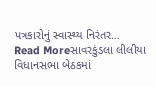પત્રકારોનું સ્વાસ્થ્ય નિરંતર…
Read Moreસાવરકુંડલા લીલીયા વિધાનસભા બેઠકમાં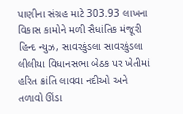પાણીના સંગ્રહ માટે 303.93 લાખના વિકાસ કામોને મળી સૈધાંતિક મંજૂરી
હિન્દ ન્યુઝ, સાવરકુંડલા સાવરકુંડલા લીલીયા વિધાનસભા બેઠક પર ખેતીમાં હરિત ક્રાંતિ લાવવા નદીઓ અને તળાવો ઊંડા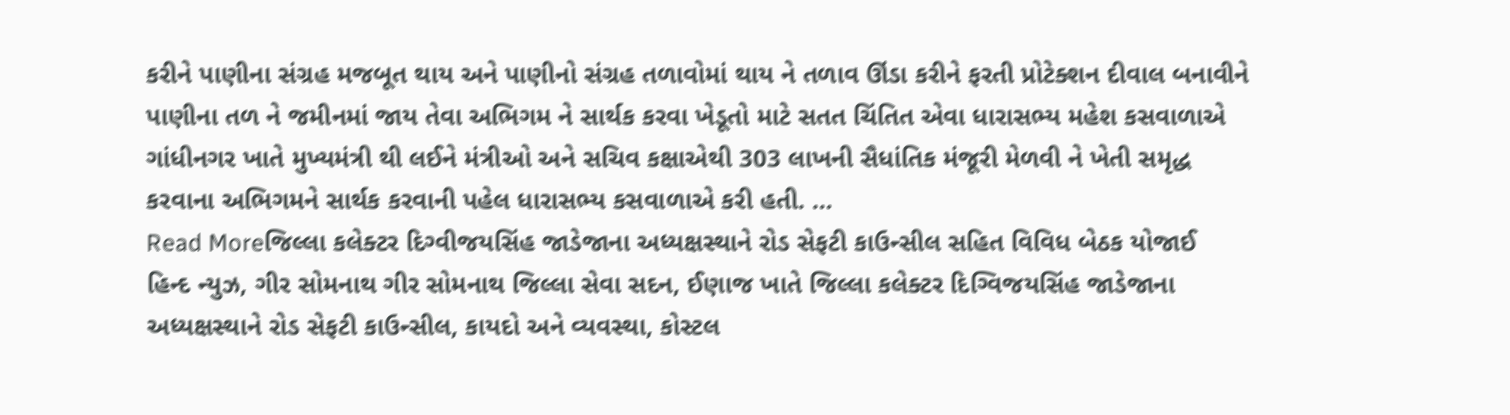કરીને પાણીના સંગ્રહ મજબૂત થાય અને પાણીનો સંગ્રહ તળાવોમાં થાય ને તળાવ ઊંડા કરીને ફરતી પ્રોટેક્શન દીવાલ બનાવીને પાણીના તળ ને જમીનમાં જાય તેવા અભિગમ ને સાર્થક કરવા ખેડૂતો માટે સતત ચિંતિત એવા ધારાસભ્ય મહેશ કસવાળાએ ગાંધીનગર ખાતે મુખ્યમંત્રી થી લઈને મંત્રીઓ અને સચિવ કક્ષાએથી 303 લાખની સૈધાંતિક મંજૂરી મેળવી ને ખેતી સમૃદ્ધ કરવાના અભિગમને સાર્થક કરવાની પહેલ ધારાસભ્ય કસવાળાએ કરી હતી. …
Read Moreજિલ્લા કલેક્ટર દિગ્વીજયસિંહ જાડેજાના અધ્યક્ષસ્થાને રોડ સેફટી કાઉન્સીલ સહિત વિવિધ બેઠક યોજાઈ
હિન્દ ન્યુઝ, ગીર સોમનાથ ગીર સોમનાથ જિલ્લા સેવા સદન, ઈણાજ ખાતે જિલ્લા કલેક્ટર દિગ્વિજયસિંહ જાડેજાના અધ્યક્ષસ્થાને રોડ સેફટી કાઉન્સીલ, કાયદો અને વ્યવસ્થા, કોસ્ટલ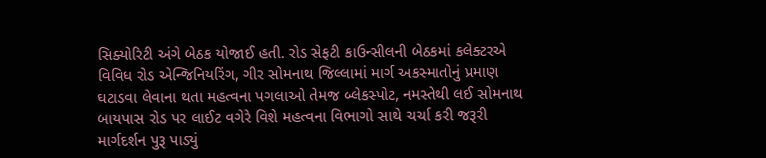સિક્યોરિટી અંગે બેઠક યોજાઈ હતી. રોડ સેફટી કાઉન્સીલની બેઠકમાં કલેક્ટરએ વિવિધ રોડ એન્જિનિયરિંગ, ગીર સોમનાથ જિલ્લામાં માર્ગ અકસ્માતોનું પ્રમાણ ઘટાડવા લેવાના થતા મહત્વના પગલાઓ તેમજ બ્લેકસ્પોટ, નમસ્તેથી લઈ સોમનાથ બાયપાસ રોડ પર લાઈટ વગેરે વિશે મહત્વના વિભાગો સાથે ચર્ચા કરી જરૂરી માર્ગદર્શન પુરૂ પાડ્યું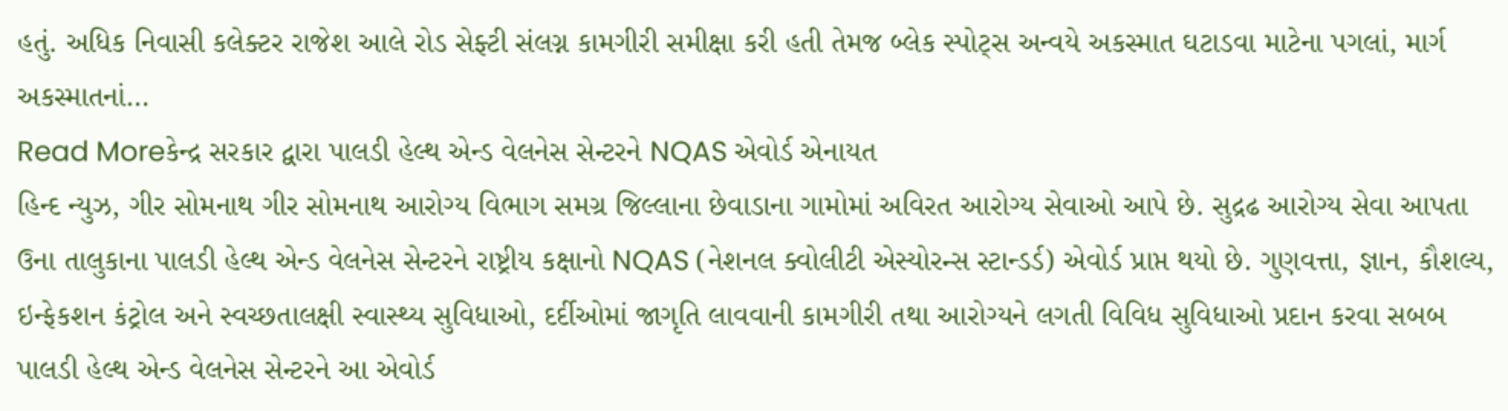હતું. અધિક નિવાસી કલેક્ટર રાજેશ આલે રોડ સેફ્ટી સંલગ્ન કામગીરી સમીક્ષા કરી હતી તેમજ બ્લેક સ્પોટ્સ અન્વયે અકસ્માત ઘટાડવા માટેના પગલાં, માર્ગ અકસ્માતનાં…
Read Moreકેન્દ્ર સરકાર દ્વારા પાલડી હેલ્થ એન્ડ વેલનેસ સેન્ટરને NQAS એવોર્ડ એનાયત
હિન્દ ન્યુઝ, ગીર સોમનાથ ગીર સોમનાથ આરોગ્ય વિભાગ સમગ્ર જિલ્લાના છેવાડાના ગામોમાં અવિરત આરોગ્ય સેવાઓ આપે છે. સુદ્રઢ આરોગ્ય સેવા આપતા ઉના તાલુકાના પાલડી હેલ્થ એન્ડ વેલનેસ સેન્ટરને રાષ્ટ્રીય કક્ષાનો NQAS (નેશનલ ક્વોલીટી એસ્યોરન્સ સ્ટાન્ડર્ડ) એવોર્ડ પ્રાપ્ત થયો છે. ગુણવત્તા, જ્ઞાન, કૌશલ્ય, ઇન્ફેકશન કંટ્રોલ અને સ્વચ્છતાલક્ષી સ્વાસ્થ્ય સુવિધાઓ, દર્દીઓમાં જાગૃતિ લાવવાની કામગીરી તથા આરોગ્યને લગતી વિવિધ સુવિધાઓ પ્રદાન કરવા સબબ પાલડી હેલ્થ એન્ડ વેલનેસ સેન્ટરને આ એવોર્ડ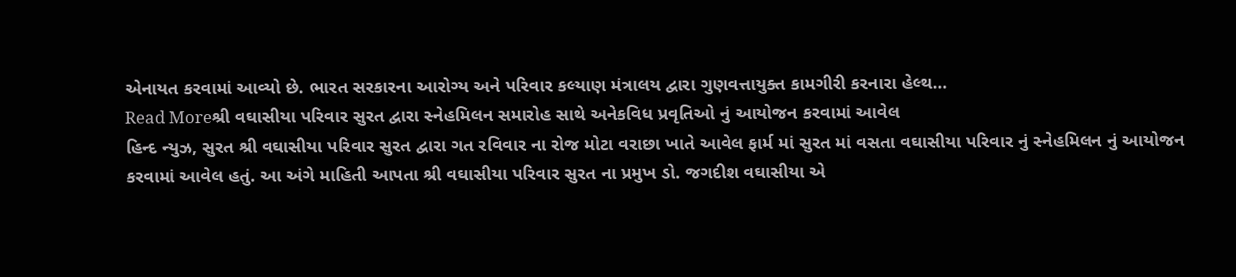એનાયત કરવામાં આવ્યો છે. ભારત સરકારના આરોગ્ય અને પરિવાર કલ્યાણ મંત્રાલય દ્વારા ગુણવત્તાયુક્ત કામગીરી કરનારા હેલ્થ…
Read Moreશ્રી વઘાસીયા પરિવાર સુરત દ્વારા સ્નેહમિલન સમારોહ સાથે અનેકવિધ પ્રવૃતિઓ નું આયોજન કરવામાં આવેલ
હિન્દ ન્યુઝ, સુરત શ્રી વઘાસીયા પરિવાર સુરત દ્વારા ગત રવિવાર ના રોજ મોટા વરાછા ખાતે આવેલ ફાર્મ માં સુરત માં વસતા વઘાસીયા પરિવાર નું સ્નેહમિલન નું આયોજન કરવામાં આવેલ હતું. આ અંગે માહિતી આપતા શ્રી વઘાસીયા પરિવાર સુરત ના પ્રમુખ ડો. જગદીશ વઘાસીયા એ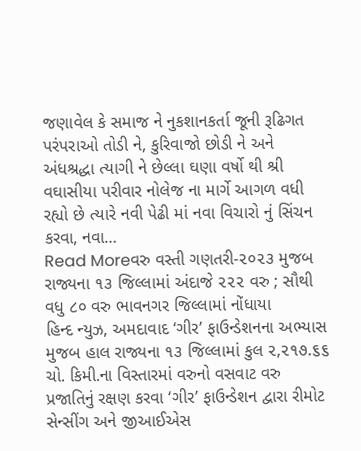જણાવેલ કે સમાજ ને નુકશાનકર્તા જૂની રૂઢિગત પરંપરાઓ તોડી ને, કુરિવાજો છોડી ને અને અંધશ્રદ્ધા ત્યાગી ને છેલ્લા ઘણા વર્ષો થી શ્રી વઘાસીયા પરીવાર નોલેજ ના માર્ગે આગળ વધી રહ્યો છે ત્યારે નવી પેઢી માં નવા વિચારો નું સિંચન કરવા, નવા…
Read Moreવરુ વસ્તી ગણતરી-૨૦૨૩ મુજબ રાજ્યના ૧૩ જિલ્લામાં અંદાજે ૨૨૨ વરુ ; સૌથી વધુ ૮૦ વરુ ભાવનગર જિલ્લામાં નોંધાયા
હિન્દ ન્યુઝ, અમદાવાદ ‘ગીર’ ફાઉન્ડેશનના અભ્યાસ મુજબ હાલ રાજ્યના ૧૩ જિલ્લામાં કુલ ૨,૨૧૭.૬૬ ચો. કિમી.ના વિસ્તારમાં વરુનો વસવાટ વરુ પ્રજાતિનું રક્ષણ કરવા ‘ગીર’ ફાઉન્ડેશન દ્વારા રીમોટ સેન્સીંગ અને જીઆઈએસ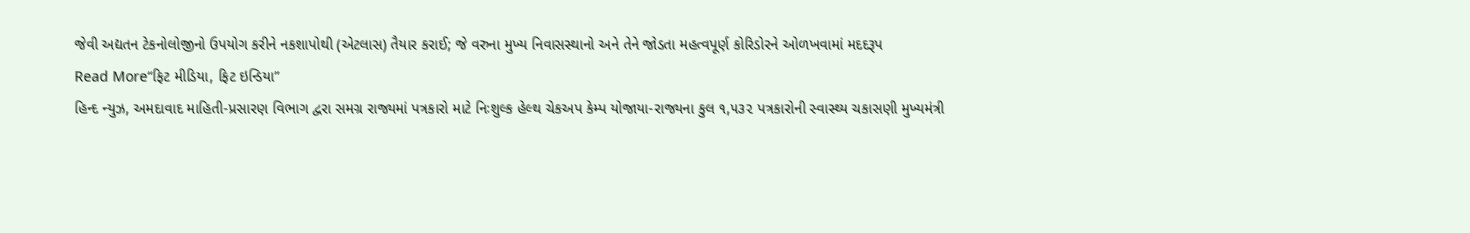જેવી અદ્યતન ટેકનોલોજીનો ઉપયોગ કરીને નકશાપોથી (એટલાસ) તૈયાર કરાઈ; જે વરુના મુખ્ય નિવાસસ્થાનો અને તેને જોડતા મહત્વપૂર્ણ કોરિડોરને ઓળખવામાં મદદરૂપ
Read More“ફિટ મીડિયા, ફિટ ઇન્ડિયા”
હિન્દ ન્યુઝ, અમદાવાદ માહિતી-પ્રસારણ વિભાગ દ્વરા સમગ્ર રાજ્યમાં પત્રકારો માટે નિઃશુલ્ક હેલ્થ ચેકઅપ કેમ્પ યોજાયા-રાજ્યના કુલ ૧,૫૩૨ પત્રકારોની સ્વાસ્થ્ય ચકાસણી મુખ્યમંત્રી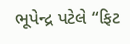ભૂપેન્દ્ર પટેલે “ફિટ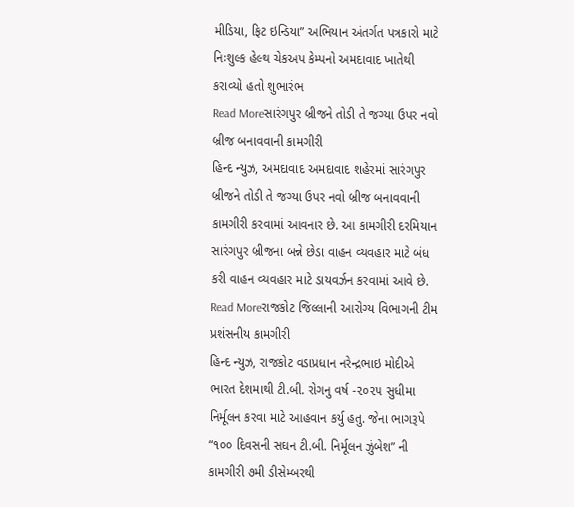મીડિયા, ફિટ ઇન્ડિયા” અભિયાન અંતર્ગત પત્રકારો માટે નિઃશુલ્ક હેલ્થ ચેકઅપ કેમ્પનો અમદાવાદ ખાતેથી કરાવ્યો હતો શુભારંભ
Read Moreસારંગપુર બ્રીજને તોડી તે જગ્યા ઉપર નવો બ્રીજ બનાવવાની કામગીરી
હિન્દ ન્યુઝ, અમદાવાદ અમદાવાદ શહેરમાં સારંગપુર બ્રીજને તોડી તે જગ્યા ઉપર નવો બ્રીજ બનાવવાની કામગીરી કરવામાં આવનાર છે. આ કામગીરી દરમિયાન સારંગપુર બ્રીજના બન્ને છેડા વાહન વ્યવહાર માટે બંધ કરી વાહન વ્યવહાર માટે ડાયવર્ઝન કરવામાં આવે છે.
Read Moreરાજકોટ જિલ્લાની આરોગ્ય વિભાગની ટીમ પ્રશંસનીય કામગીરી
હિન્દ ન્યુઝ, રાજકોટ વડાપ્રધાન નરેન્દ્રભાઇ મોદીએ ભારત દેશમાથી ટી.બી. રોગનુ વર્ષ -૨૦૨૫ સુધીમા નિર્મૂલન કરવા માટે આહવાન કર્યુ હતુ. જેના ભાગરૂપે “૧૦૦ દિવસની સઘન ટી.બી. નિર્મૂલન ઝુંબેશ” ની કામગીરી ૭મી ડીસેમ્બરથી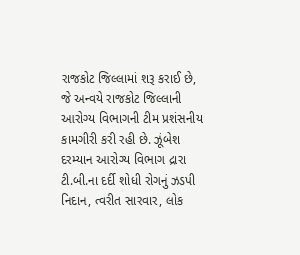રાજકોટ જિલ્લામાં શરૂ કરાઈ છે, જે અન્વયે રાજકોટ જિલ્લાની આરોગ્ય વિભાગની ટીમ પ્રશંસનીય કામગીરી કરી રહી છે. ઝૂંબેશ દરમ્યાન આરોગ્ય વિભાગ દ્રારા ટી.બી.ના દર્દી શોધી રોગનું ઝડપી નિદાન, ત્વરીત સારવાર, લોક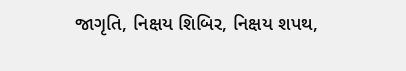જાગૃતિ, નિક્ષય શિબિર, નિક્ષય શપથ,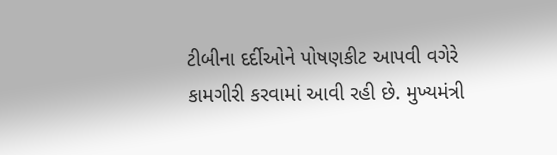ટીબીના દર્દીઓને પોષણકીટ આપવી વગેરે કામગીરી કરવામાં આવી રહી છે. મુખ્યમંત્રી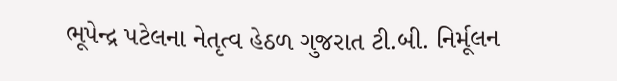ભૂપેન્દ્ર પટેલના નેતૃત્વ હેઠળ ગુજરાત ટી.બી. નિર્મૂલન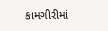કામગીરીમાં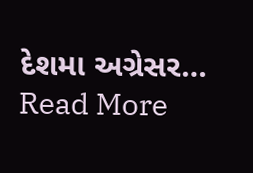દેશમા અગ્રેસર…
Read More